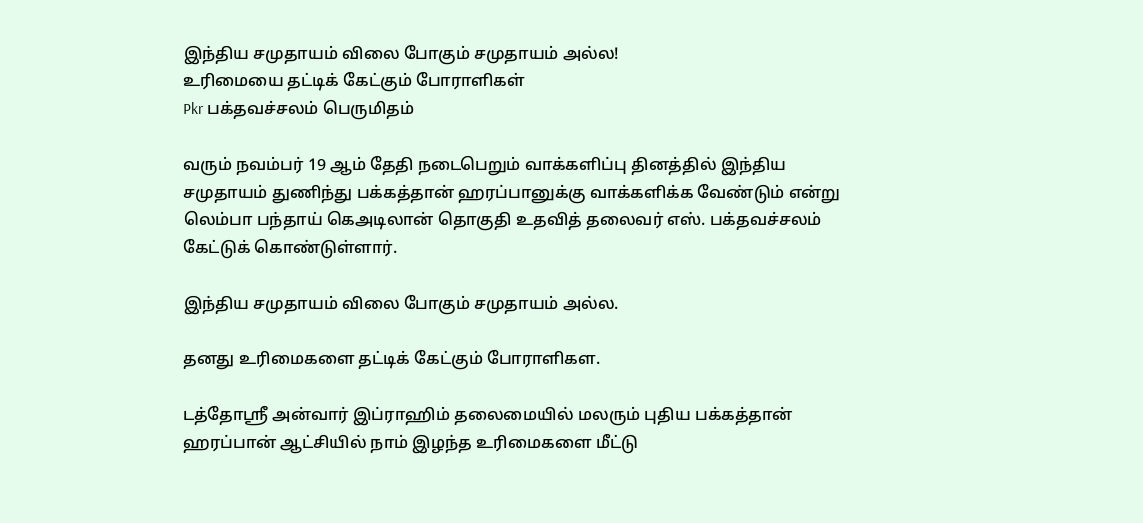இந்திய சமுதாயம் விலை போகும் சமுதாயம் அல்ல!
உரிமையை தட்டிக் கேட்கும் போராளிகள்
Pkr பக்தவச்சலம் பெருமிதம்

வரும் நவம்பர் 19 ஆம் தேதி நடைபெறும் வாக்களிப்பு தினத்தில் இந்திய சமுதாயம் துணிந்து பக்கத்தான் ஹரப்பானுக்கு வாக்களிக்க வேண்டும் என்று லெம்பா பந்தாய் கெஅடிலான் தொகுதி உதவித் தலைவர் எஸ். பக்தவச்சலம் கேட்டுக் கொண்டுள்ளார்.

இந்திய சமுதாயம் விலை போகும் சமுதாயம் அல்ல.

தனது உரிமைகளை தட்டிக் கேட்கும் போராளிகள.

டத்தோஸ்ரீ அன்வார் இப்ராஹிம் தலைமையில் மலரும் புதிய பக்கத்தான் ஹரப்பான் ஆட்சியில் நாம் இழந்த உரிமைகளை மீட்டு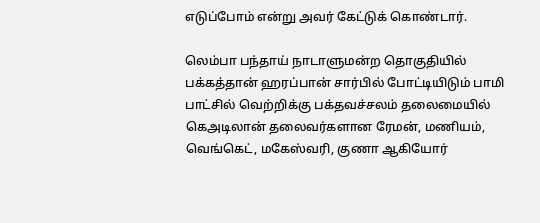எடுப்போம் என்று அவர் கேட்டுக் கொண்டார்.

லெம்பா பந்தாய் நாடாளுமன்ற தொகுதியில் பக்கத்தான் ஹரப்பான் சார்பில் போட்டியிடும் பாமி பாட்சில் வெற்றிக்கு பக்தவச்சலம் தலைமையில் கெஅடிலான் தலைவர்களான ரேமன், மணியம், வெங்கெட், மகேஸ்வரி, குணா ஆகியோர்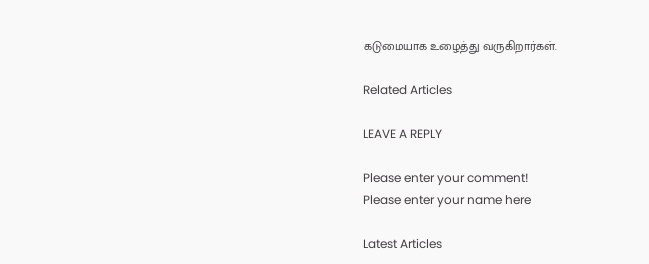கடுமையாக உழைத்து வருகிறார்கள்.

Related Articles

LEAVE A REPLY

Please enter your comment!
Please enter your name here

Latest Articles